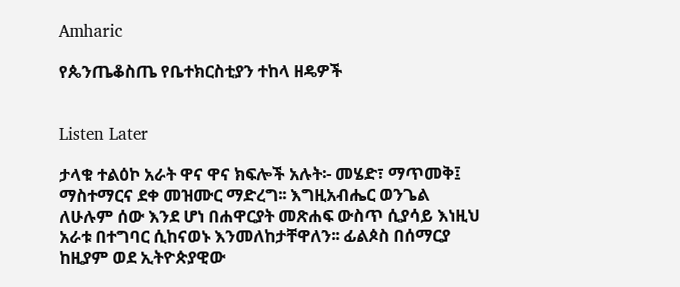Amharic

የጴንጤቆስጤ የቤተክርስቲያን ተከላ ዘዴዎች


Listen Later

ታላቁ ተልዕኮ አራት ዋና ዋና ክፍሎች አሉት፡- መሄድ፣ ማጥመቅ፤ ማስተማርና ደቀ መዝሙር ማድረግ፡፡ እግዚአብሔር ወንጌል ለሁሉም ሰው እንደ ሆነ በሐዋርያት መጽሐፍ ውስጥ ሲያሳይ እነዚህ አራቱ በተግባር ሲከናወኑ እንመለከታቸዋለን፡፡ ፊልጶስ በሰማርያ ከዚያም ወደ ኢትዮጵያዊው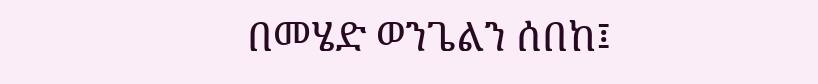በመሄድ ወንጌልን ሰበከ፤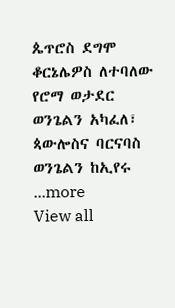ጴጥሮስ ደግሞ ቆርኔሌዎስ ለተባለው የሮማ ወታደር ወንጌልን አካፈለ፣ ጳውሎስና ባርናባስ ወንጌልን ከኢየሩ
...more
View all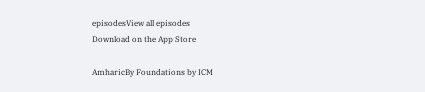episodesView all episodes
Download on the App Store

AmharicBy Foundations by ICM